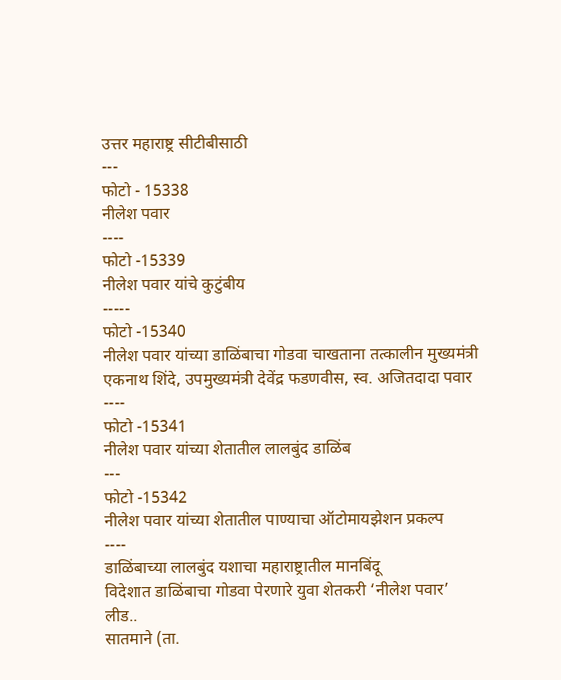उत्तर महाराष्ट्र सीटीबीसाठी
---
फोटो - 15338
नीलेश पवार
----
फोटो -15339
नीलेश पवार यांचे कुटुंबीय
-----
फोटो -15340
नीलेश पवार यांच्या डाळिंबाचा गोडवा चाखताना तत्कालीन मुख्यमंत्री एकनाथ शिंदे, उपमुख्यमंत्री देवेंद्र फडणवीस, स्व. अजितदादा पवार
----
फोटो -15341
नीलेश पवार यांच्या शेतातील लालबुंद डाळिंब
---
फोटो -15342
नीलेश पवार यांच्या शेतातील पाण्याचा ऑटोमायझेशन प्रकल्प
----
डाळिंबाच्या लालबुंद यशाचा महाराष्ट्रातील मानबिंदू
विदेशात डाळिंबाचा गोडवा पेरणारे युवा शेतकरी ‘नीलेश पवार’
लीड..
सातमाने (ता.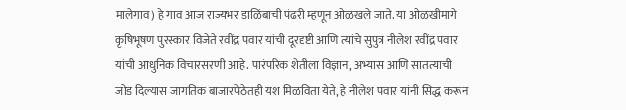मालेगाव) हे गाव आज राज्यभर डाळिंबाची पंढरी म्हणून ओळखले जाते. या ओळखीमागे कृषिभूषण पुरस्कार विजेते रवींद्र पवार यांची दूरदृष्टी आणि त्यांचे सुपुत्र नीलेश रवींद्र पवार यांची आधुनिक विचारसरणी आहे. पारंपरिक शेतीला विज्ञान, अभ्यास आणि सातत्याची जोड दिल्यास जागतिक बाजारपेठेतही यश मिळविता येते, हे नीलेश पवार यांनी सिद्ध करून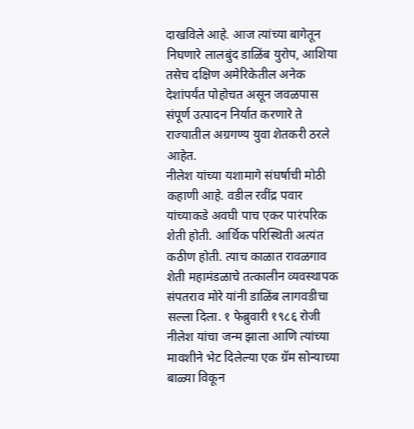दाखविले आहे. आज त्यांच्या बागेतून निघणारे लालबुंद डाळिंब युरोप, आशिया तसेच दक्षिण अमेरिकेतील अनेक देशांपर्यंत पोहोचत असून जवळपास संपूर्ण उत्पादन निर्यात करणारे ते राज्यातील अग्रगण्य युवा शेतकरी ठरले आहेत.
नीलेश यांच्या यशामागे संघर्षाची मोठी कहाणी आहे. वडील रवींद्र पवार यांच्याकडे अवघी पाच एकर पारंपरिक शेती होती. आर्थिक परिस्थिती अत्यंत कठीण होती. त्याच काळात रावळगाव शेती महामंडळाचे तत्कालीन व्यवस्थापक संपतराव मोरे यांनी डाळिंब लागवडीचा सल्ला दिला. १ फेब्रुवारी १९८६ रोजी नीलेश यांचा जन्म झाला आणि त्यांच्या मावशीने भेट दिलेल्या एक ग्रॅम सोन्याच्या बाळ्या विकून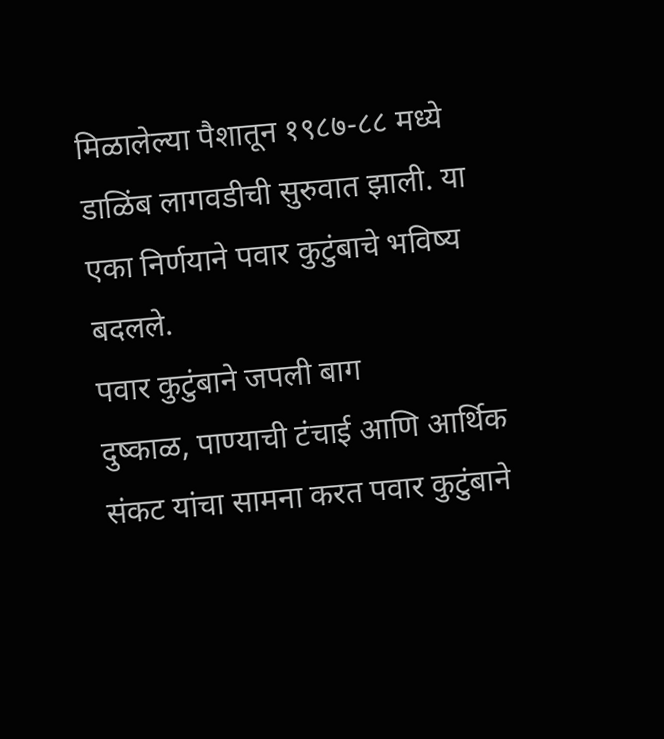मिळालेल्या पैशातून १९८७-८८ मध्ये डाळिंब लागवडीची सुरुवात झाली. या एका निर्णयाने पवार कुटुंबाचे भविष्य बदलले.
पवार कुटुंबाने जपली बाग
दुष्काळ, पाण्याची टंचाई आणि आर्थिक संकट यांचा सामना करत पवार कुटुंबाने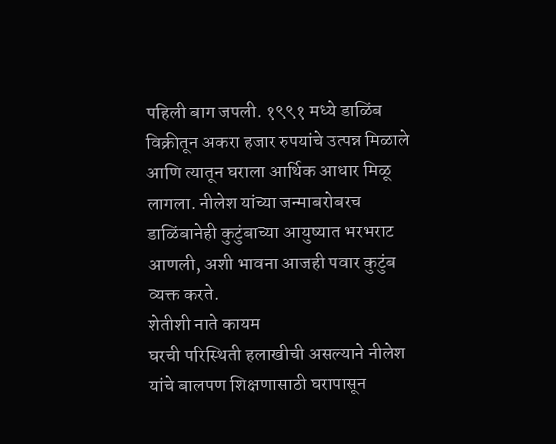पहिली बाग जपली. १९९१ मध्ये डाळिंब विक्रीतून अकरा हजार रुपयांचे उत्पन्न मिळाले आणि त्यातून घराला आर्थिक आधार मिळू लागला. नीलेश यांच्या जन्माबरोबरच डाळिंबानेही कुटुंबाच्या आयुष्यात भरभराट आणली, अशी भावना आजही पवार कुटुंब व्यक्त करते.
शेतीशी नाते कायम
घरची परिस्थिती हलाखीची असल्याने नीलेश यांचे बालपण शिक्षणासाठी घरापासून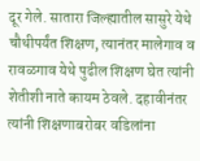दूर गेले. सातारा जिल्ह्यातील सासुरे येथे चौथीपर्यंत शिक्षण, त्यानंतर मालेगाव व रावळगाव येथे पुढील शिक्षण घेत त्यांनी शेतीशी नाते कायम ठेवले. दहावीनंतर त्यांनी शिक्षणाबरोबर वडिलांना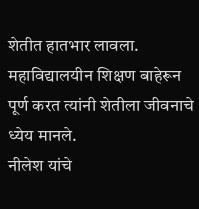शेतीत हातभार लावला. महाविद्यालयीन शिक्षण बाहेरून पूर्ण करत त्यांनी शेतीला जीवनाचे ध्येय मानले.
नीलेश यांचे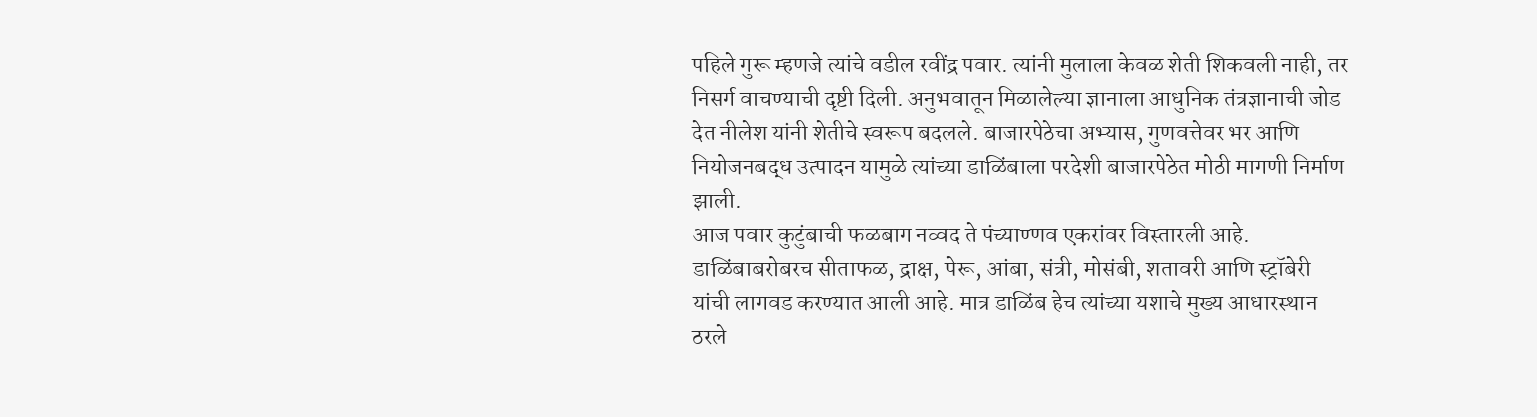पहिले गुरू म्हणजे त्यांचे वडील रवींद्र पवार. त्यांनी मुलाला केवळ शेती शिकवली नाही, तर निसर्ग वाचण्याची दृष्टी दिली. अनुभवातून मिळालेल्या ज्ञानाला आधुनिक तंत्रज्ञानाची जोड देत नीलेश यांनी शेतीचे स्वरूप बदलले. बाजारपेठेचा अभ्यास, गुणवत्तेवर भर आणि नियोजनबद्ध उत्पादन यामुळे त्यांच्या डाळिंबाला परदेशी बाजारपेठेत मोठी मागणी निर्माण झाली.
आज पवार कुटुंबाची फळबाग नव्वद ते पंच्याण्णव एकरांवर विस्तारली आहे. डाळिंबाबरोबरच सीताफळ, द्राक्ष, पेरू, आंबा, संत्री, मोसंबी, शतावरी आणि स्ट्रॉबेरी यांची लागवड करण्यात आली आहे. मात्र डाळिंब हेच त्यांच्या यशाचे मुख्य आधारस्थान ठरले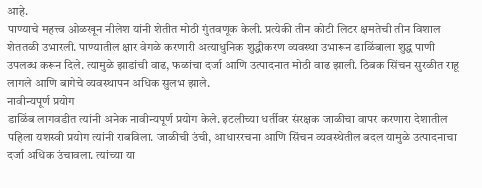आहे.
पाण्याचे महत्त्व ओळखून नीलेश यांनी शेतीत मोठी गुंतवणूक केली. प्रत्येकी तीन कोटी लिटर क्षमतेची तीन विशाल शेततळी उभारली. पाण्यातील क्षार वेगळे करणारी अत्याधुनिक शुद्धीकरण व्यवस्था उभारून डाळिंबाला शुद्ध पाणी उपलब्ध करून दिले. त्यामुळे झाडांची वाढ, फळांचा दर्जा आणि उत्पादनात मोठी वाढ झाली. ठिबक सिंचन सुरळीत राहू लागले आणि बागेचे व्यवस्थापन अधिक सुलभ झाले.
नावीन्यपूर्ण प्रयोग
डाळिंब लागवडीत त्यांनी अनेक नावीन्यपूर्ण प्रयोग केले. इटलीच्या धर्तीवर संरक्षक जाळीचा वापर करणारा देशातील पहिला यशस्वी प्रयोग त्यांनी राबविला. जाळीची उंची, आधाररचना आणि सिंचन व्यवस्थेतील बदल यामुळे उत्पादनाचा दर्जा अधिक उंचावला. त्यांच्या या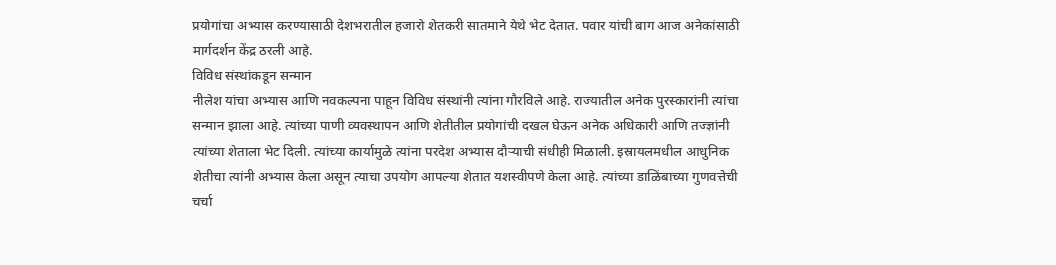प्रयोगांचा अभ्यास करण्यासाठी देशभरातील हजारो शेतकरी सातमाने येथे भेट देतात. पवार यांची बाग आज अनेकांसाठी मार्गदर्शन केंद्र ठरली आहे.
विविध संस्थांकडून सन्मान
नीलेश यांचा अभ्यास आणि नवकल्पना पाहून विविध संस्थांनी त्यांना गौरविले आहे. राज्यातील अनेक पुरस्कारांनी त्यांचा सन्मान झाला आहे. त्यांच्या पाणी व्यवस्थापन आणि शेतीतील प्रयोगांची दखल घेऊन अनेक अधिकारी आणि तज्ज्ञांनी त्यांच्या शेताला भेट दिली. त्यांच्या कार्यामुळे त्यांना परदेश अभ्यास दौऱ्याची संधीही मिळाली. इस्रायलमधील आधुनिक शेतीचा त्यांनी अभ्यास केला असून त्याचा उपयोग आपल्या शेतात यशस्वीपणे केला आहे. त्यांच्या डाळिंबाच्या गुणवत्तेची चर्चा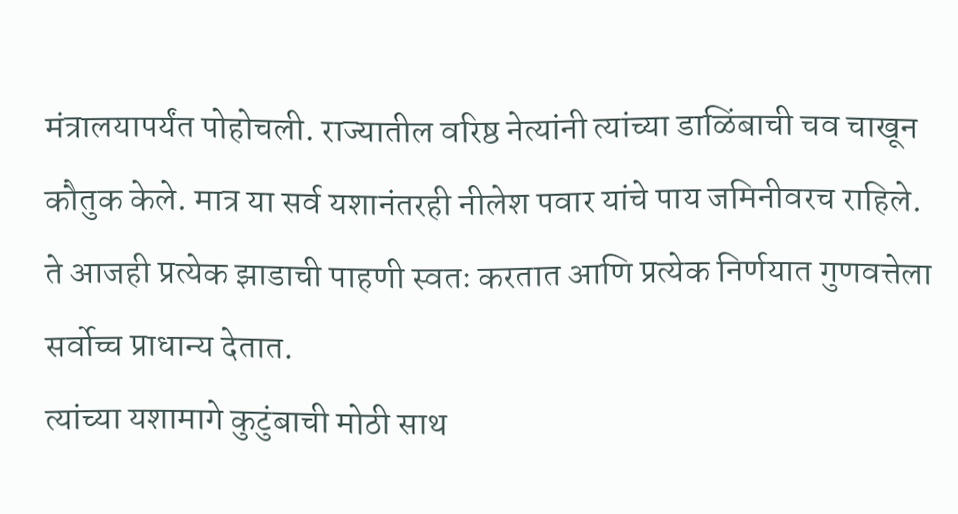मंत्रालयापर्यंत पोहोचली. राज्यातील वरिष्ठ नेत्यांनी त्यांच्या डाळिंबाची चव चाखून कौतुक केले. मात्र या सर्व यशानंतरही नीलेश पवार यांचे पाय जमिनीवरच राहिले. ते आजही प्रत्येक झाडाची पाहणी स्वतः करतात आणि प्रत्येक निर्णयात गुणवत्तेला सर्वोच्च प्राधान्य देतात.
त्यांच्या यशामागे कुटुंबाची मोठी साथ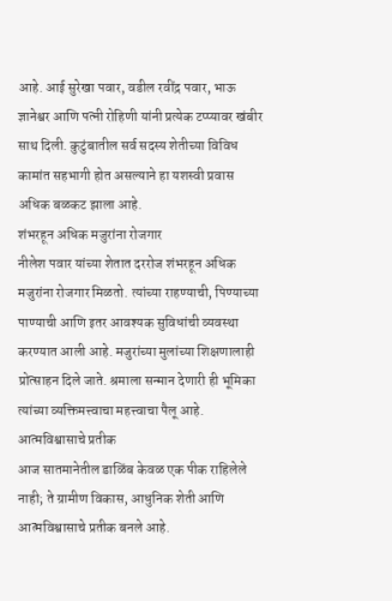आहे. आई सुरेखा पवार, वडील रवींद्र पवार, भाऊ ज्ञानेश्वर आणि पत्नी रोहिणी यांनी प्रत्येक टप्प्यावर खंबीर साथ दिली. कुटुंबातील सर्व सदस्य शेतीच्या विविध कामांत सहभागी होत असल्याने हा यशस्वी प्रवास अधिक बळकट झाला आहे.
शंभरहून अधिक मजुरांना रोजगार
नीलेश पवार यांच्या शेतात दररोज शंभरहून अधिक मजुरांना रोजगार मिळतो. त्यांच्या राहण्याची, पिण्याच्या पाण्याची आणि इतर आवश्यक सुविधांची व्यवस्था करण्यात आली आहे. मजुरांच्या मुलांच्या शिक्षणालाही प्रोत्साहन दिले जाते. श्रमाला सन्मान देणारी ही भूमिका त्यांच्या व्यक्तिमत्त्वाचा महत्त्वाचा पैलू आहे.
आत्मविश्वासाचे प्रतीक
आज सातमानेतील डाळिंब केवळ एक पीक राहिलेले नाही; ते ग्रामीण विकास, आधुनिक शेती आणि आत्मविश्वासाचे प्रतीक बनले आहे.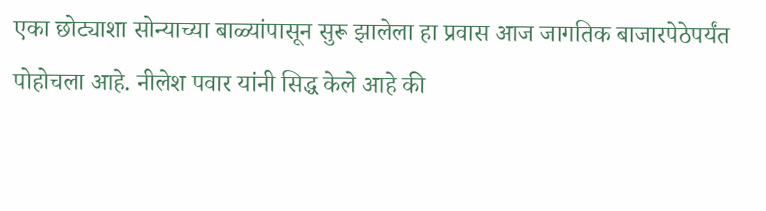एका छोट्याशा सोन्याच्या बाळ्यांपासून सुरू झालेला हा प्रवास आज जागतिक बाजारपेठेपर्यंत पोहोचला आहे. नीलेश पवार यांनी सिद्ध केले आहे की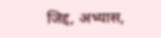जिद्द, अभ्यास,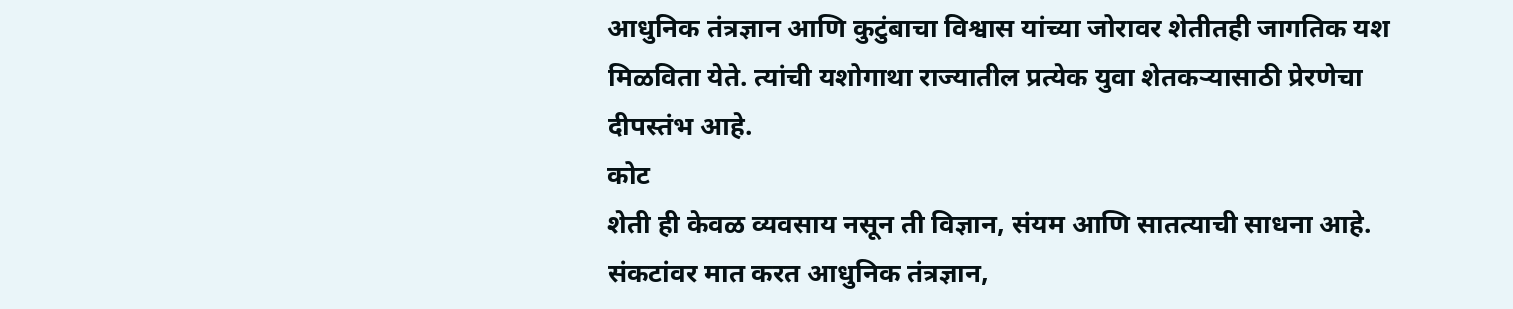आधुनिक तंत्रज्ञान आणि कुटुंबाचा विश्वास यांच्या जोरावर शेतीतही जागतिक यश मिळविता येते. त्यांची यशोगाथा राज्यातील प्रत्येक युवा शेतकऱ्यासाठी प्रेरणेचा दीपस्तंभ आहे.
कोट
शेती ही केवळ व्यवसाय नसून ती विज्ञान, संयम आणि सातत्याची साधना आहे. संकटांवर मात करत आधुनिक तंत्रज्ञान,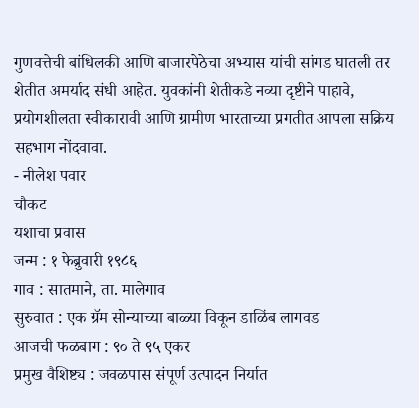गुणवत्तेची बांधिलकी आणि बाजारपेठेचा अभ्यास यांची सांगड घातली तर शेतीत अमर्याद संधी आहेत. युवकांनी शेतीकडे नव्या दृष्टीने पाहावे, प्रयोगशीलता स्वीकारावी आणि ग्रामीण भारताच्या प्रगतीत आपला सक्रिय सहभाग नोंदवावा.
- नीलेश पवार
चौकट
यशाचा प्रवास
जन्म : १ फेब्रुवारी १९८६
गाव : सातमाने, ता. मालेगाव
सुरुवात : एक ग्रॅम सोन्याच्या बाळ्या विकून डाळिंब लागवड
आजची फळबाग : ९० ते ९५ एकर
प्रमुख वैशिष्ट्य : जवळपास संपूर्ण उत्पादन निर्यात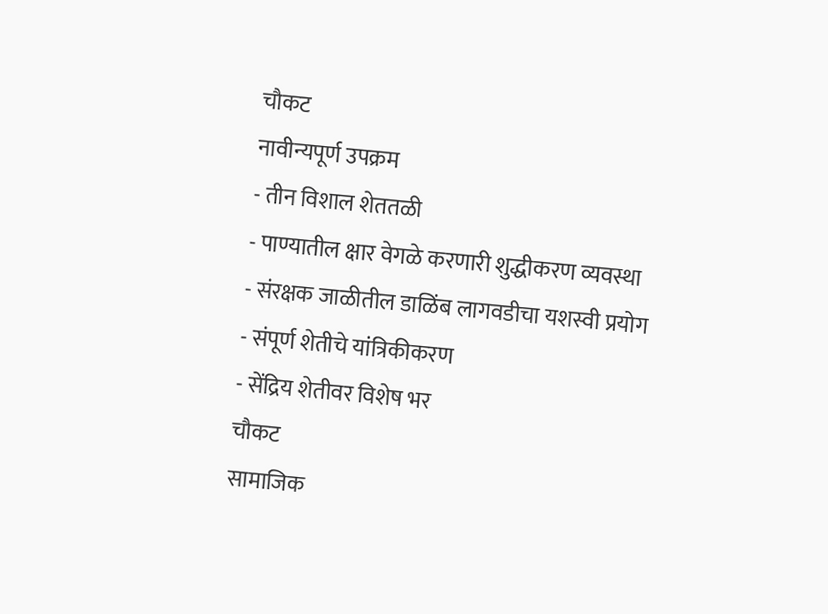चौकट
नावीन्यपूर्ण उपक्रम
- तीन विशाल शेततळी
- पाण्यातील क्षार वेगळे करणारी शुद्धीकरण व्यवस्था
- संरक्षक जाळीतील डाळिंब लागवडीचा यशस्वी प्रयोग
- संपूर्ण शेतीचे यांत्रिकीकरण
- सेंद्रिय शेतीवर विशेष भर
चौकट
सामाजिक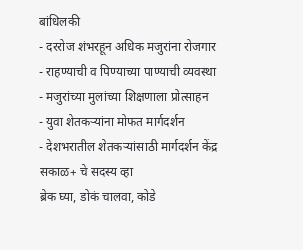बांधिलकी
- दररोज शंभरहून अधिक मजुरांना रोजगार
- राहण्याची व पिण्याच्या पाण्याची व्यवस्था
- मजुरांच्या मुलांच्या शिक्षणाला प्रोत्साहन
- युवा शेतकऱ्यांना मोफत मार्गदर्शन
- देशभरातील शेतकऱ्यांसाठी मार्गदर्शन केंद्र
सकाळ+ चे सदस्य व्हा
ब्रेक घ्या, डोकं चालवा, कोडे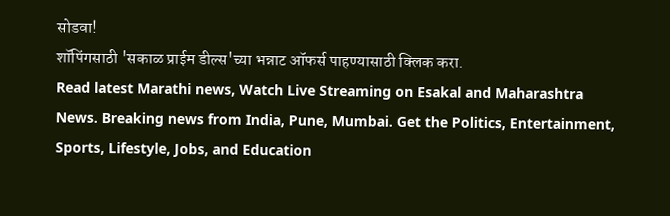सोडवा!
शॉपिंगसाठी 'सकाळ प्राईम डील्स'च्या भन्नाट ऑफर्स पाहण्यासाठी क्लिक करा.
Read latest Marathi news, Watch Live Streaming on Esakal and Maharashtra News. Breaking news from India, Pune, Mumbai. Get the Politics, Entertainment, Sports, Lifestyle, Jobs, and Education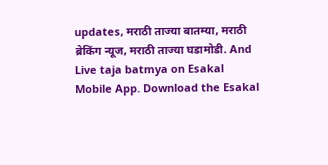updates, मराठी ताज्या बातम्या, मराठी ब्रेकिंग न्यूज, मराठी ताज्या घडामोडी. And Live taja batmya on Esakal Mobile App. Download the Esakal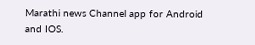Marathi news Channel app for Android and IOS.